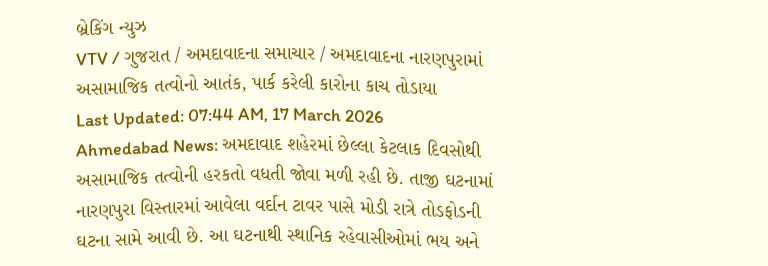બ્રેકિંગ ન્યુઝ
VTV / ગુજરાત / અમદાવાદના સમાચાર / અમદાવાદના નારણપુરામાં અસામાજિક તત્વોનો આતંક, પાર્ક કરેલી કારોના કાચ તોડાયા
Last Updated: 07:44 AM, 17 March 2026
Ahmedabad News: અમદાવાદ શહેરમાં છેલ્લા કેટલાક દિવસોથી અસામાજિક તત્વોની હરકતો વધતી જોવા મળી રહી છે. તાજી ઘટનામાં નારણપુરા વિસ્તારમાં આવેલા વર્દાન ટાવર પાસે મોડી રાત્રે તોડફોડની ઘટના સામે આવી છે. આ ઘટનાથી સ્થાનિક રહેવાસીઓમાં ભય અને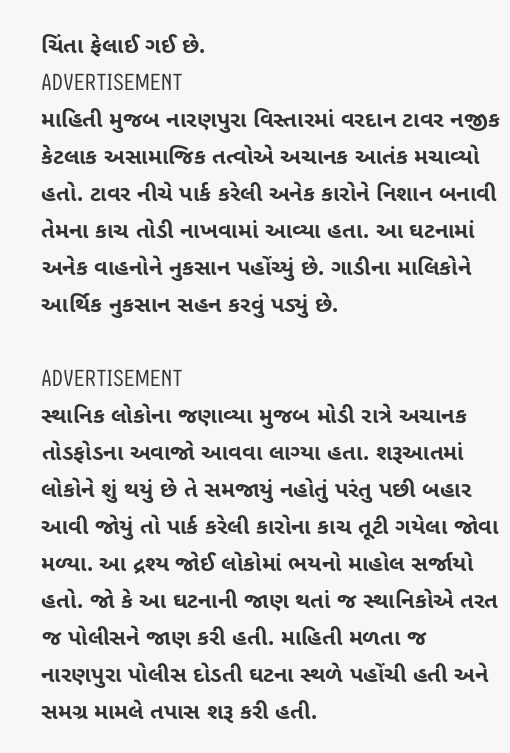ચિંતા ફેલાઈ ગઈ છે.
ADVERTISEMENT
માહિતી મુજબ નારણપુરા વિસ્તારમાં વરદાન ટાવર નજીક કેટલાક અસામાજિક તત્વોએ અચાનક આતંક મચાવ્યો હતો. ટાવર નીચે પાર્ક કરેલી અનેક કારોને નિશાન બનાવી તેમના કાચ તોડી નાખવામાં આવ્યા હતા. આ ઘટનામાં અનેક વાહનોને નુકસાન પહોંચ્યું છે. ગાડીના માલિકોને આર્થિક નુકસાન સહન કરવું પડ્યું છે.

ADVERTISEMENT
સ્થાનિક લોકોના જણાવ્યા મુજબ મોડી રાત્રે અચાનક તોડફોડના અવાજો આવવા લાગ્યા હતા. શરૂઆતમાં લોકોને શું થયું છે તે સમજાયું નહોતું પરંતુ પછી બહાર આવી જોયું તો પાર્ક કરેલી કારોના કાચ તૂટી ગયેલા જોવા મળ્યા. આ દ્રશ્ય જોઈ લોકોમાં ભયનો માહોલ સર્જાયો હતો. જો કે આ ઘટનાની જાણ થતાં જ સ્થાનિકોએ તરત જ પોલીસને જાણ કરી હતી. માહિતી મળતા જ નારણપુરા પોલીસ દોડતી ઘટના સ્થળે પહોંચી હતી અને સમગ્ર મામલે તપાસ શરૂ કરી હતી.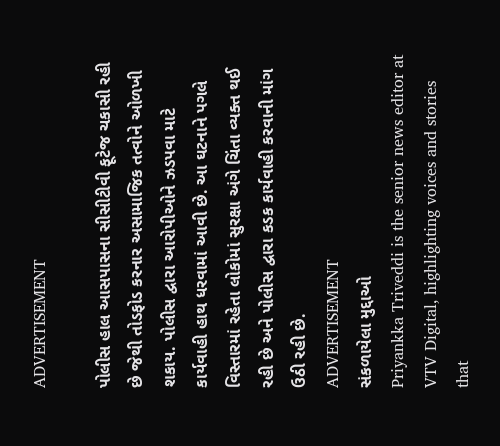ADVERTISEMENT

પોલીસ હાલ આસપાસના સીસીટીવી ફૂટેજ ચકાસી રહી છે જેથી તોડફોડ કરનાર અસામાજિક તત્વોને ઓળખી શકાય. પોલીસ દ્વારા આરોપીઓને ઝડપવા માટે કાર્યવાહી હાથ ધરવામાં આવી છે. આ ઘટનાને પગલે વિસ્તારમાં રહેતા લોકોમાં સુરક્ષા અંગે ચિંતા વ્યક્ત થઈ રહી છે અને પોલીસ દ્વારા કડક કાર્યવાહી કરવાની માંગ ઉઠી રહી છે.
ADVERTISEMENT
સંકળાયેલા મુદ્દાઓ
Priyankka Triveddi is the senior news editor at VTV Digital, highlighting voices and stories that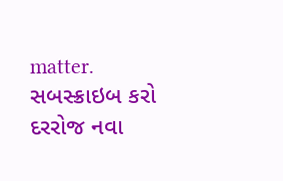matter.
સબસ્ક્રાઇબ કરો
દરરોજ નવા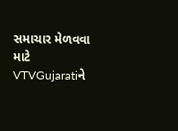સમાચાર મેળવવા માટે VTVGujaratiને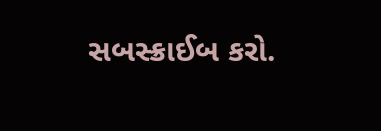સબસ્ક્રાઈબ કરો.